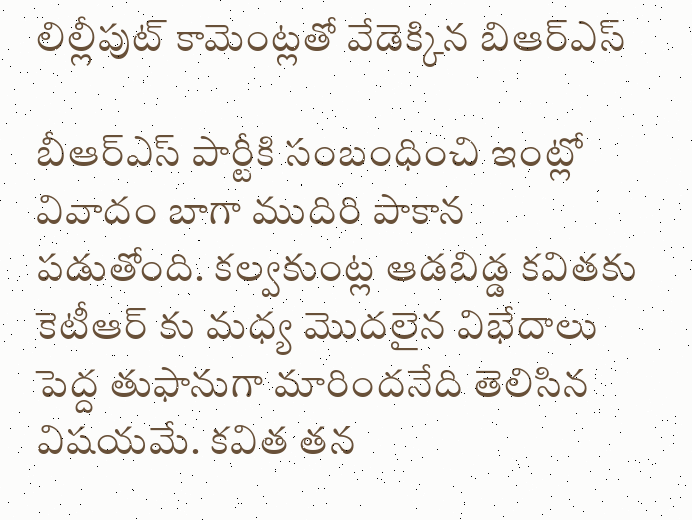లిల్లీపుట్ కామెంట్లతో వేడెక్కిన బిఆర్ఎస్

బీఆర్ఎస్ పార్టీకి సంబంధించి ఇంట్లో వివాదం బాగా ముదిరి పాకాన‌ పడుతోంది. క‌ల్వ‌కుంట్ల ఆడబిడ్డ క‌విత‌కు కెటీఆర్ కు మధ్య మొద‌లైన విభేదాలు పెద్ద తుఫానుగా మారిందనేది తెలిసిన విషయమే. కవిత తన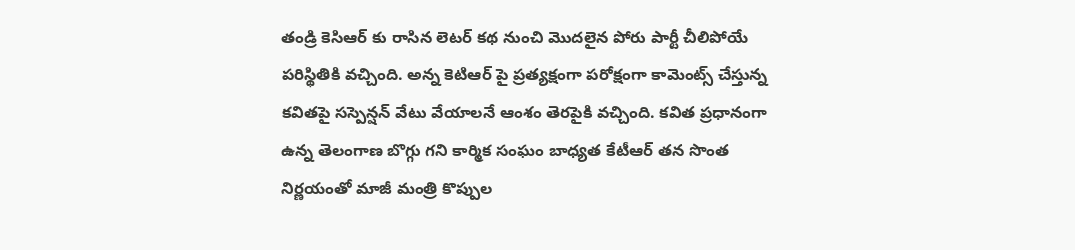తండ్రి కెసిఆర్ కు రాసిన లెటర్ కథ నుంచి మొదలైన పోరు పార్టీ చీలిపోయే పరిస్థితికి వచ్చింది. అన్న కెటిఆర్ పై ప్రత్యక్షంగా పరోక్షంగా కామెంట్స్ చేస్తున్న కవితపై సస్పెన్షన్ వేటు వేయాలనే ఆంశం తెరపైకి వచ్చింది. క‌విత ప్రధానంగా ఉన్న తెలంగాణ బొగ్గు గ‌ని కార్మిక సంఘం బాధ్య‌త‌ కేటీఆర్ తన సొంత నిర్ణయంతో మాజీ మంత్రి కొప్పుల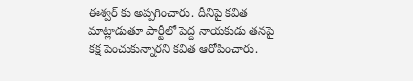ఈశ్వ‌ర్ కు అప్ప‌గించారు. దీనిపై కవిత మాట్లాడుతూ పార్టీలో పెద్ద నాయ‌కుడు తనపై కక్ష పెంచుకున్నారని క‌విత ఆరోపించారు.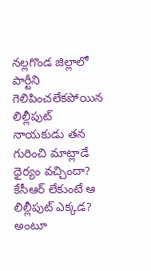న‌ల్ల‌గొండ జిల్లాలో పార్టీని గెలిపించలేకపోయిన లిల్లీపుట్ నాయ‌కుడు త‌న గురించి మాట్లాడే ధైర్యం వచ్చిందా? కేసీఆర్ లేకుంటే ఆ లిల్లీపుట్ ఎక్క‌డ‌? అంటూ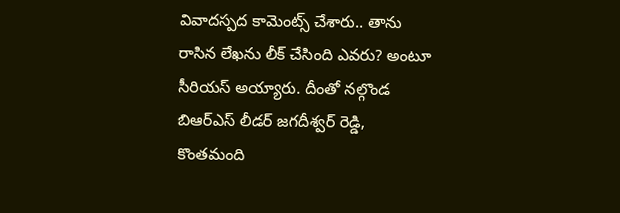వివాదస్పద కామెంట్స్ చేశారు.. తాను రాసిన లేఖ‌ను లీక్ చేసింది ఎవ‌రు? అంటూ సీరియస్ అయ్యారు. దీంతో నల్గొండ బిఆర్ఎస్ లీడర్ జగదీశ్వర్ రెడ్డి, కొంతమంది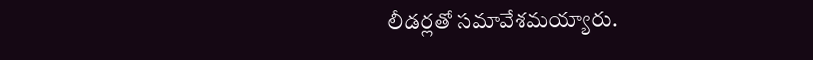లీడర్లతో సమావేశమయ్యారు.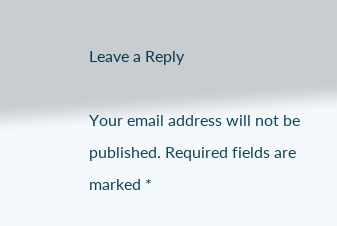Leave a Reply

Your email address will not be published. Required fields are marked *